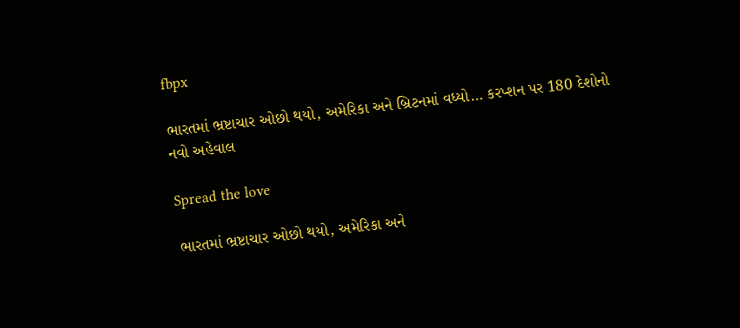fbpx

ભારતમાં ભ્રષ્ટાચાર ઓછો થયો, અમેરિકા અને બ્રિટનમાં વધ્યો… કરપ્શન પર 180 દેશોનો નવો અહેવાલ

Spread the love

ભારતમાં ભ્રષ્ટાચાર ઓછો થયો, અમેરિકા અને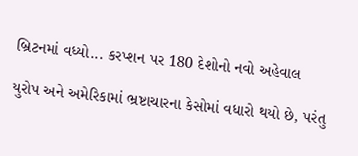બ્રિટનમાં વધ્યો... કરપ્શન પર 180 દેશોનો નવો અહેવાલ

યુરોપ અને અમેરિકામાં ભ્રષ્ટાચારના કેસોમાં વધારો થયો છે, પરંતુ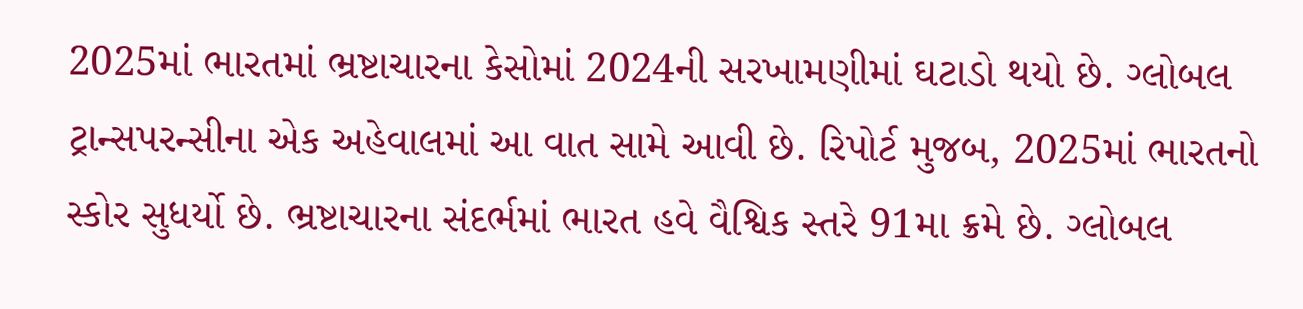2025માં ભારતમાં ભ્રષ્ટાચારના કેસોમાં 2024ની સરખામણીમાં ઘટાડો થયો છે. ગ્લોબલ ટ્રાન્સપરન્સીના એક અહેવાલમાં આ વાત સામે આવી છે. રિપોર્ટ મુજબ, 2025માં ભારતનો સ્કોર સુધર્યો છે. ભ્રષ્ટાચારના સંદર્ભમાં ભારત હવે વૈશ્વિક સ્તરે 91મા ક્રમે છે. ગ્લોબલ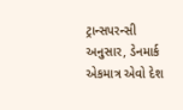ટ્રાન્સપરન્સી અનુસાર, ડેનમાર્ક એકમાત્ર એવો દેશ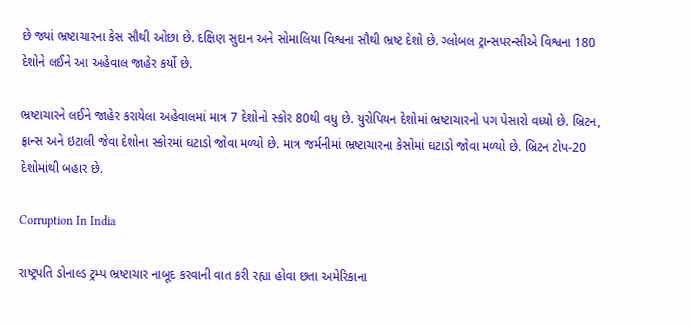છે જ્યાં ભ્રષ્ટાચારના કેસ સૌથી ઓછા છે. દક્ષિણ સુદાન અને સોમાલિયા વિશ્વના સૌથી ભ્રષ્ટ દેશો છે. ગ્લોબલ ટ્રાન્સપરન્સીએ વિશ્વના 180 દેશોને લઈને આ અહેવાલ જાહેર કર્યો છે.

ભ્રષ્ટાચારને લઈને જાહેર કરાયેલા અહેવાલમાં માત્ર 7 દેશોનો સ્કોર 80થી વધુ છે. યુરોપિયન દેશોમાં ભ્રષ્ટાચારનો પગ પેસારો વધ્યો છે. બ્રિટન, ફ્રાન્સ અને ઇટાલી જેવા દેશોના સ્કોરમાં ઘટાડો જોવા મળ્યો છે. માત્ર જર્મનીમાં ભ્રષ્ટાચારના કેસોમાં ઘટાડો જોવા મળ્યો છે. બ્રિટન ટોપ-20 દેશોમાંથી બહાર છે.

Corruption In India

રાષ્ટ્રપતિ ડોનાલ્ડ ટ્રમ્પ ભ્રષ્ટાચાર નાબૂદ કરવાની વાત કરી રહ્યા હોવા છતા અમેરિકાના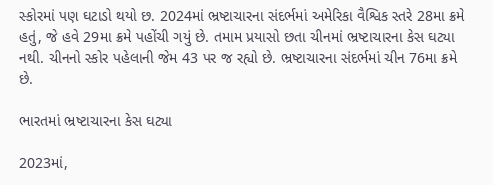સ્કોરમાં પણ ઘટાડો થયો છ. 2024માં ભ્રષ્ટાચારના સંદર્ભમાં અમેરિકા વૈશ્વિક સ્તરે 28મા ક્રમે હતું, જે હવે 29મા ક્રમે પહોંચી ગયું છે. તમામ પ્રયાસો છતા ચીનમાં ભ્રષ્ટાચારના કેસ ઘટ્યા નથી. ચીનનો સ્કોર પહેલાની જેમ 43 પર જ રહ્યો છે. ભ્રષ્ટાચારના સંદર્ભમાં ચીન 76મા ક્રમે છે.

ભારતમાં ભ્રષ્ટાચારના કેસ ઘટ્યા

2023માં,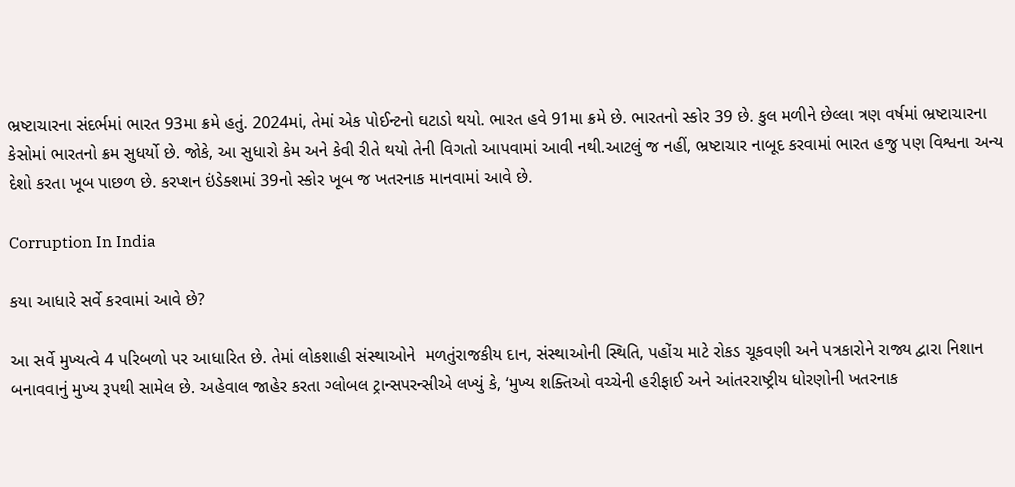ભ્રષ્ટાચારના સંદર્ભમાં ભારત 93મા ક્રમે હતું. 2024માં, તેમાં એક પોઈન્ટનો ઘટાડો થયો. ભારત હવે 91મા ક્રમે છે. ભારતનો સ્કોર 39 છે. કુલ મળીને છેલ્લા ત્રણ વર્ષમાં ભ્રષ્ટાચારના કેસોમાં ભારતનો ક્રમ સુધર્યો છે. જોકે, આ સુધારો કેમ અને કેવી રીતે થયો તેની વિગતો આપવામાં આવી નથી.આટલું જ નહીં, ભ્રષ્ટાચાર નાબૂદ કરવામાં ભારત હજુ પણ વિશ્વના અન્ય દેશો કરતા ખૂબ પાછળ છે. કરપ્શન ઇંડેક્શમાં 39નો સ્કોર ખૂબ જ ખતરનાક માનવામાં આવે છે.

Corruption In India

કયા આધારે સર્વે કરવામાં આવે છે?

આ સર્વે મુખ્યત્વે 4 પરિબળો પર આધારિત છે. તેમાં લોકશાહી સંસ્થાઓને  મળતુંરાજકીય દાન, સંસ્થાઓની સ્થિતિ, પહોંચ માટે રોકડ ચૂકવણી અને પત્રકારોને રાજ્ય દ્વારા નિશાન બનાવવાનું મુખ્ય રૂપથી સામેલ છે. અહેવાલ જાહેર કરતા ગ્લોબલ ટ્રાન્સપરન્સીએ લખ્યું કે, ‘મુખ્ય શક્તિઓ વચ્ચેની હરીફાઈ અને આંતરરાષ્ટ્રીય ધોરણોની ખતરનાક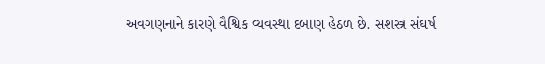અવગણનાને કારણે વૈશ્વિક વ્યવસ્થા દબાણ હેઠળ છે. સશસ્ત્ર સંઘર્ષ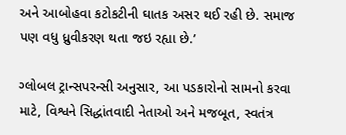અને આબોહવા કટોકટીની ઘાતક અસર થઈ રહી છે. સમાજ પણ વધુ ધ્રુવીકરણ થતા જઇ રહ્યા છે.’

ગ્લોબલ ટ્રાન્સપરન્સી અનુસાર, આ પડકારોનો સામનો કરવા માટે, વિશ્વને સિદ્ધાંતવાદી નેતાઓ અને મજબૂત, સ્વતંત્ર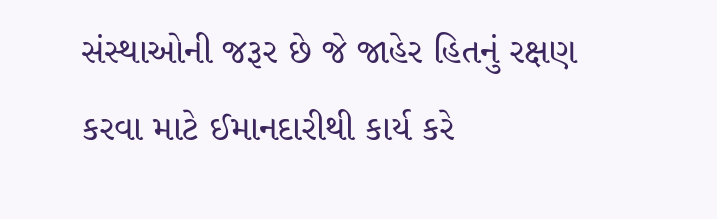સંસ્થાઓની જરૂર છે જે જાહેર હિતનું રક્ષણ કરવા માટે ઈમાનદારીથી કાર્ય કરે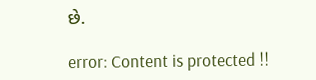છે.

error: Content is protected !!